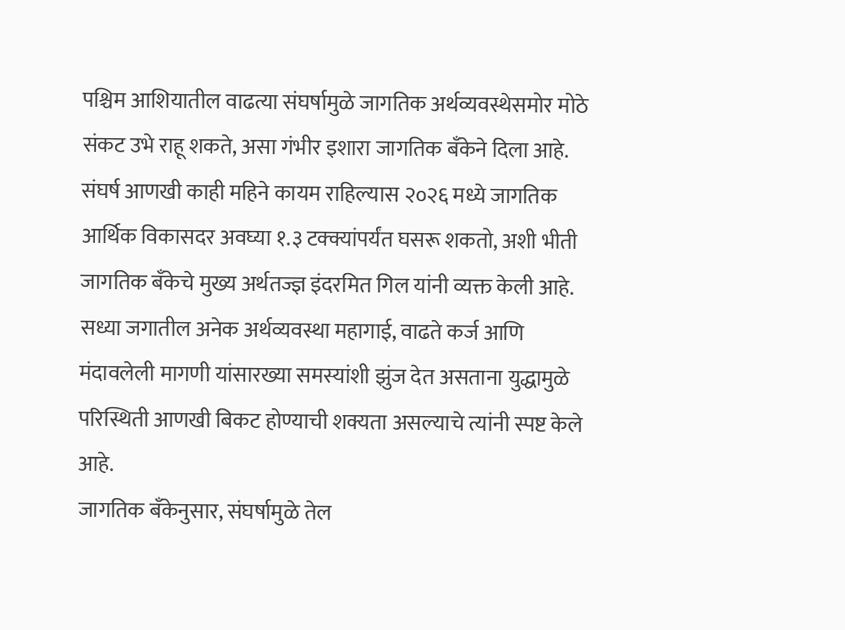पश्चिम आशियातील वाढत्या संघर्षामुळे जागतिक अर्थव्यवस्थेसमोर मोठे संकट उभे राहू शकते, असा गंभीर इशारा जागतिक बँकेने दिला आहे. संघर्ष आणखी काही महिने कायम राहिल्यास २०२६ मध्ये जागतिक आर्थिक विकासदर अवघ्या १.३ टक्क्यांपर्यंत घसरू शकतो, अशी भीती जागतिक बँकेचे मुख्य अर्थतज्ज्ञ इंदरमित गिल यांनी व्यक्त केली आहे. सध्या जगातील अनेक अर्थव्यवस्था महागाई, वाढते कर्ज आणि मंदावलेली मागणी यांसारख्या समस्यांशी झुंज देत असताना युद्धामुळे परिस्थिती आणखी बिकट होण्याची शक्यता असल्याचे त्यांनी स्पष्ट केले आहे.
जागतिक बँकेनुसार, संघर्षामुळे तेल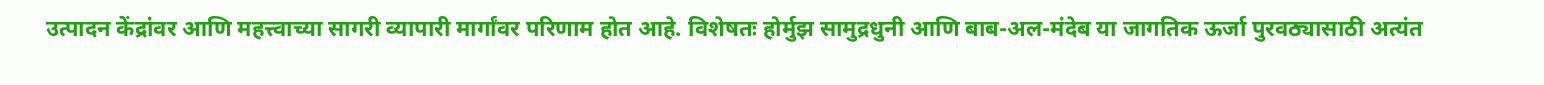उत्पादन केंद्रांवर आणि महत्त्वाच्या सागरी व्यापारी मार्गांवर परिणाम होत आहे. विशेषतः होर्मुझ सामुद्रधुनी आणि बाब-अल-मंदेब या जागतिक ऊर्जा पुरवठ्यासाठी अत्यंत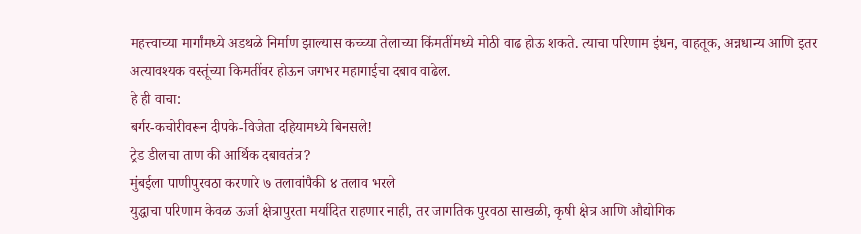महत्त्वाच्या मार्गांमध्ये अडथळे निर्माण झाल्यास कच्च्या तेलाच्या किंमतींमध्ये मोठी वाढ होऊ शकते. त्याचा परिणाम इंधन, वाहतूक, अन्नधान्य आणि इतर अत्यावश्यक वस्तूंच्या किमतींवर होऊन जगभर महागाईचा दबाव वाढेल.
हे ही वाचा:
बर्गर-कचोरीवरून दीपके-विजेता दहियामध्ये बिनसले!
ट्रेड डीलचा ताण की आर्थिक दबावतंत्र?
मुंबईला पाणीपुरवठा करणारे ७ तलावांपैकी ४ तलाव भरले
युद्धाचा परिणाम केवळ ऊर्जा क्षेत्रापुरता मर्यादित राहणार नाही, तर जागतिक पुरवठा साखळी, कृषी क्षेत्र आणि औद्योगिक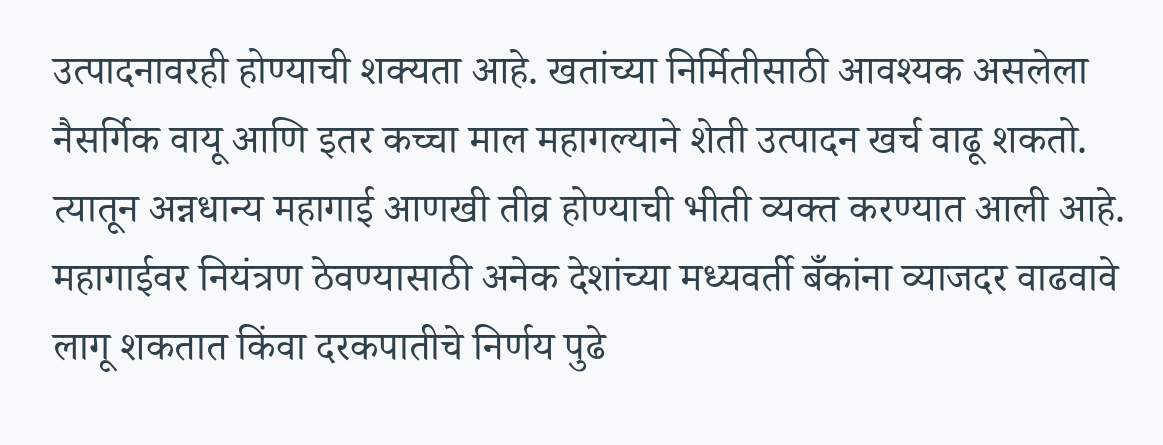उत्पादनावरही होण्याची शक्यता आहे. खतांच्या निर्मितीसाठी आवश्यक असलेला नैसर्गिक वायू आणि इतर कच्चा माल महागल्याने शेती उत्पादन खर्च वाढू शकतो. त्यातून अन्नधान्य महागाई आणखी तीव्र होण्याची भीती व्यक्त करण्यात आली आहे.
महागाईवर नियंत्रण ठेवण्यासाठी अनेक देशांच्या मध्यवर्ती बँकांना व्याजदर वाढवावे लागू शकतात किंवा दरकपातीचे निर्णय पुढे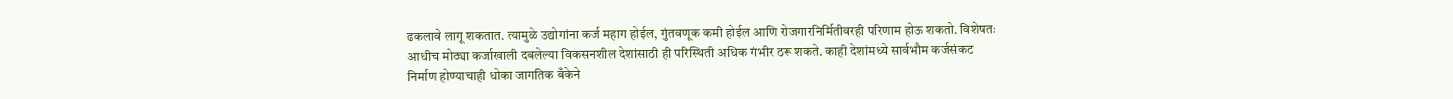ढकलावे लागू शकतात. त्यामुळे उद्योगांना कर्ज महाग होईल, गुंतवणूक कमी होईल आणि रोजगारनिर्मितीवरही परिणाम होऊ शकतो. विशेषतः आधीच मोठ्या कर्जाखाली दबलेल्या विकसनशील देशांसाठी ही परिस्थिती अधिक गंभीर ठरू शकते. काही देशांमध्ये सार्वभौम कर्जसंकट निर्माण होण्याचाही धोका जागतिक बँकेने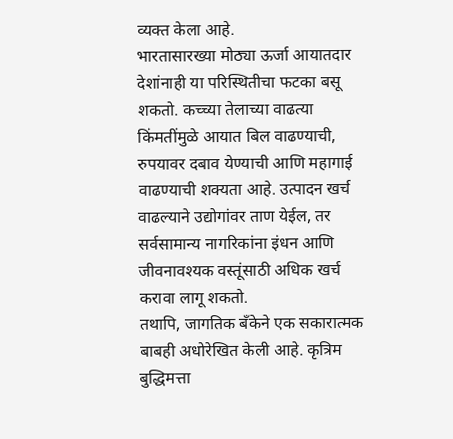व्यक्त केला आहे.
भारतासारख्या मोठ्या ऊर्जा आयातदार देशांनाही या परिस्थितीचा फटका बसू शकतो. कच्च्या तेलाच्या वाढत्या किंमतींमुळे आयात बिल वाढण्याची, रुपयावर दबाव येण्याची आणि महागाई वाढण्याची शक्यता आहे. उत्पादन खर्च वाढल्याने उद्योगांवर ताण येईल, तर सर्वसामान्य नागरिकांना इंधन आणि जीवनावश्यक वस्तूंसाठी अधिक खर्च करावा लागू शकतो.
तथापि, जागतिक बँकेने एक सकारात्मक बाबही अधोरेखित केली आहे. कृत्रिम बुद्धिमत्ता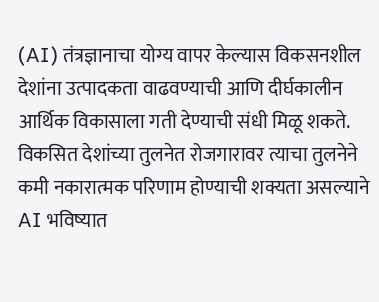(AI) तंत्रज्ञानाचा योग्य वापर केल्यास विकसनशील देशांना उत्पादकता वाढवण्याची आणि दीर्घकालीन आर्थिक विकासाला गती देण्याची संधी मिळू शकते. विकसित देशांच्या तुलनेत रोजगारावर त्याचा तुलनेने कमी नकारात्मक परिणाम होण्याची शक्यता असल्याने AI भविष्यात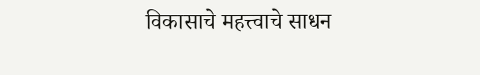विकासाचे महत्त्वाचे साधन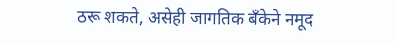ठरू शकते, असेही जागतिक बँकेने नमूद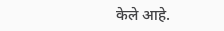केले आहे.